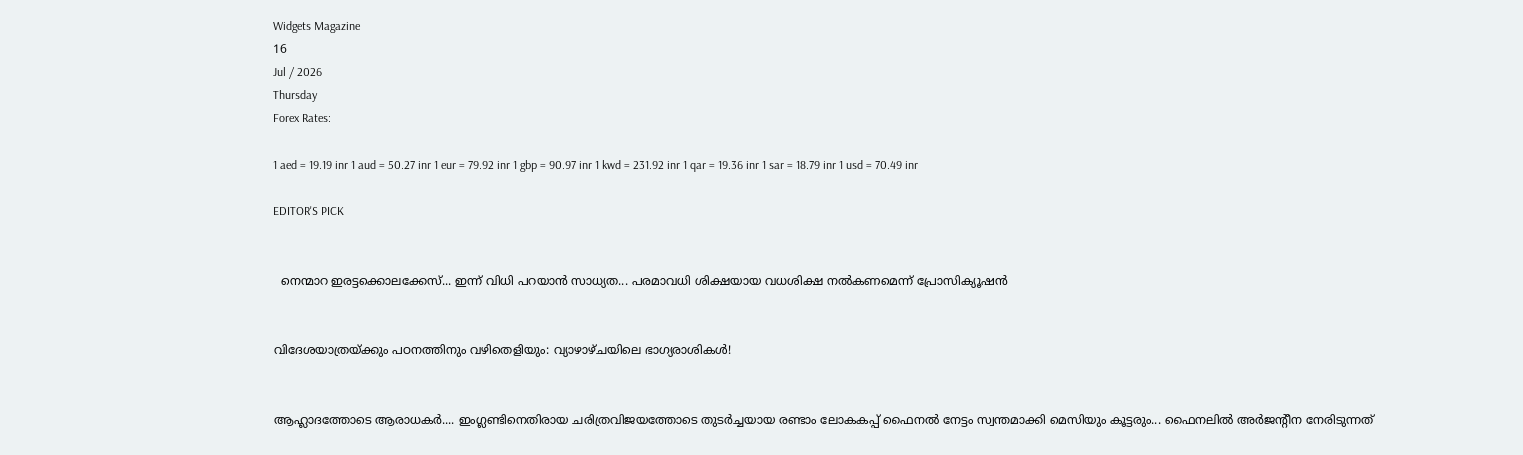Widgets Magazine
16
Jul / 2026
Thursday
Forex Rates:

1 aed = 19.19 inr 1 aud = 50.27 inr 1 eur = 79.92 inr 1 gbp = 90.97 inr 1 kwd = 231.92 inr 1 qar = 19.36 inr 1 sar = 18.79 inr 1 usd = 70.49 inr

EDITOR'S PICK


  നെന്മാറ ഇരട്ടക്കൊലക്കേസ്... ഇന്ന് വിധി പറയാൻ സാധ്യത... പരമാവധി ശിക്ഷയായ വധശിക്ഷ നൽകണമെന്ന് പ്രോസിക്യൂഷൻ


വിദേശയാത്രയ്ക്കും പഠനത്തിനും വഴിതെളിയും: വ്യാഴാഴ്ചയിലെ ഭാഗ്യരാശികൾ!


ആഹ്ലാദത്തോടെ ആരാധകർ.... ഇംഗ്ലണ്ടിനെതിരായ ചരിത്രവിജയത്തോടെ തുടർച്ചയായ രണ്ടാം ലോകകപ്പ് ഫൈനൽ നേട്ടം സ്വന്തമാക്കി മെസിയും കൂട്ടരും... ഫൈനലിൽ അർജന്റീന നേരിടുന്നത്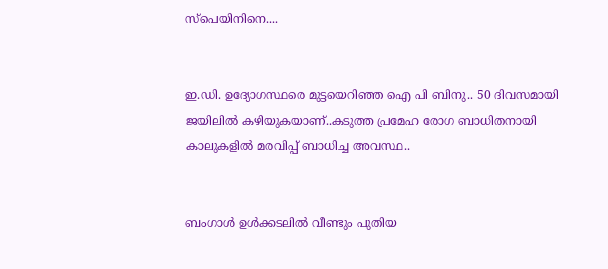സ്പെയിനിനെ....


ഇ.ഡി. ഉദ്യോഗസ്ഥരെ മുട്ടയെറിഞ്ഞ ഐ പി ബിനു.. 50 ദിവസമായി ജയിലിൽ കഴിയുകയാണ്..കടുത്ത പ്രമേഹ രോഗ ബാധിതനായി കാലുകളിൽ മരവിപ്പ് ബാധിച്ച അവസ്ഥ..


ബംഗാൾ ഉൾക്കടലിൽ വീണ്ടും പുതിയ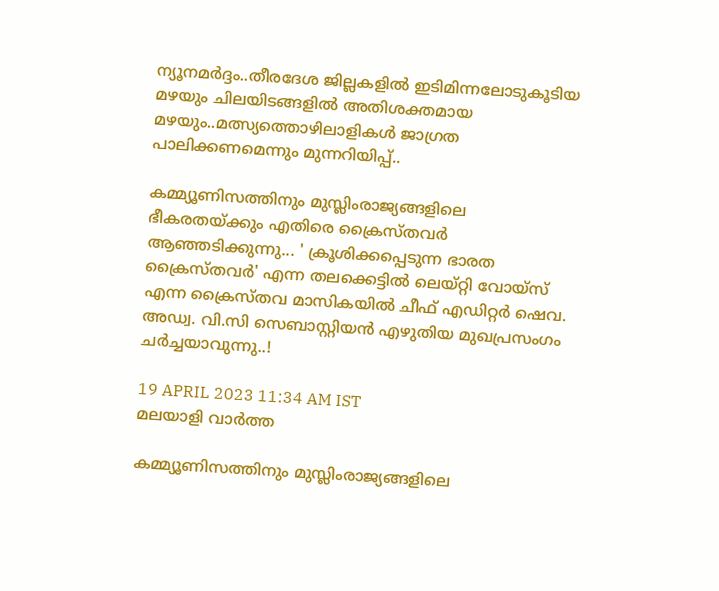ന്യൂനമർദ്ദം..തീരദേശ ജില്ലകളിൽ ഇടിമിന്നലോടുകൂടിയ മഴയും ചിലയിടങ്ങളിൽ അതിശക്തമായ മഴയും..മത്സ്യത്തൊഴിലാളികൾ ജാഗ്രത പാലിക്കണമെന്നും മുന്നറിയിപ്പ്..

കമ്മ്യൂണിസത്തിനും മുസ്ലിംരാജ്യങ്ങളിലെ ഭീകരതയ്ക്കും എതിരെ ക്രൈസ്തവര്‍ ആഞ്ഞടിക്കുന്നു... ' ക്രൂശിക്കപ്പെടുന്ന ഭാരത ക്രൈസ്തവര്‍' എന്ന തലക്കെട്ടില്‍ ലെയ്റ്റി വോയ്സ് എന്ന ക്രൈസ്തവ മാസികയില്‍ ചീഫ് എഡിറ്റര്‍ ഷെവ. അഡ്വ. വി.സി സെബാസ്റ്റിയന്‍ എഴുതിയ മുഖപ്രസംഗം ചർച്ചയാവുന്നു..!

19 APRIL 2023 11:34 AM IST
മലയാളി വാര്‍ത്ത

കമ്മ്യൂണിസത്തിനും മുസ്ലിംരാജ്യങ്ങളിലെ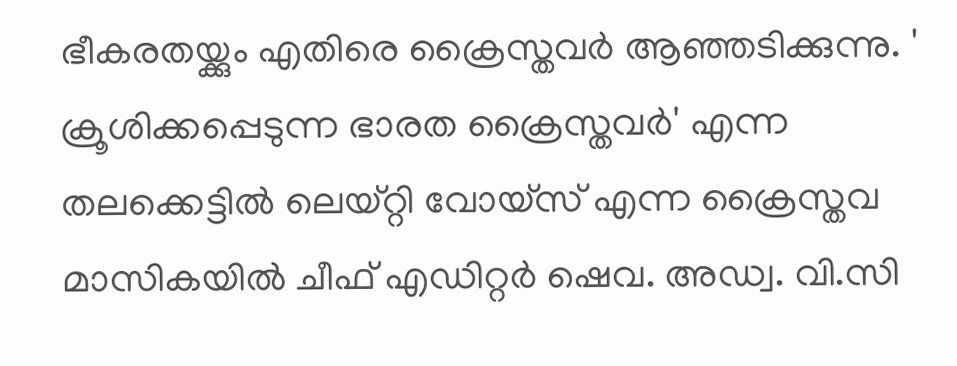ഭീകരതയ്ക്കും എതിരെ ക്രൈസ്തവര്‍ ആഞ്ഞടിക്കുന്നു. ' ക്രൂശിക്കപ്പെടുന്ന ഭാരത ക്രൈസ്തവര്‍' എന്ന തലക്കെട്ടില്‍ ലെയ്റ്റി വോയ്സ് എന്ന ക്രൈസ്തവ മാസികയില്‍ ചീഫ് എഡിറ്റര്‍ ഷെവ. അഡ്വ. വി.സി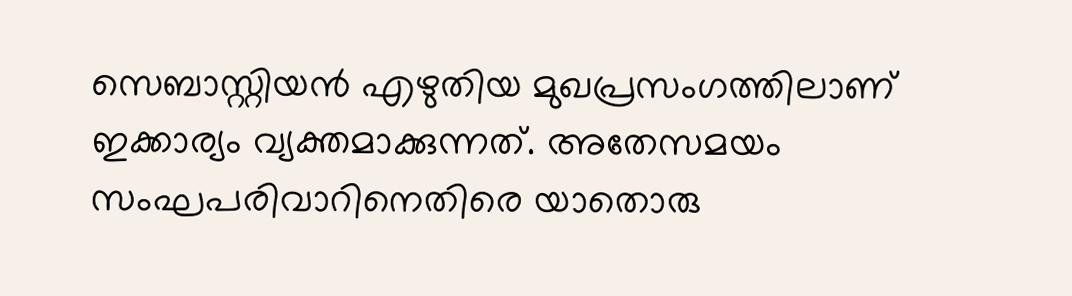സെബാസ്റ്റിയന്‍ എഴുതിയ മുഖപ്രസംഗത്തിലാണ് ഇക്കാര്യം വ്യക്തമാക്കുന്നത്. അതേസമയം സംഘപരിവാറിനെതിരെ യാതൊരു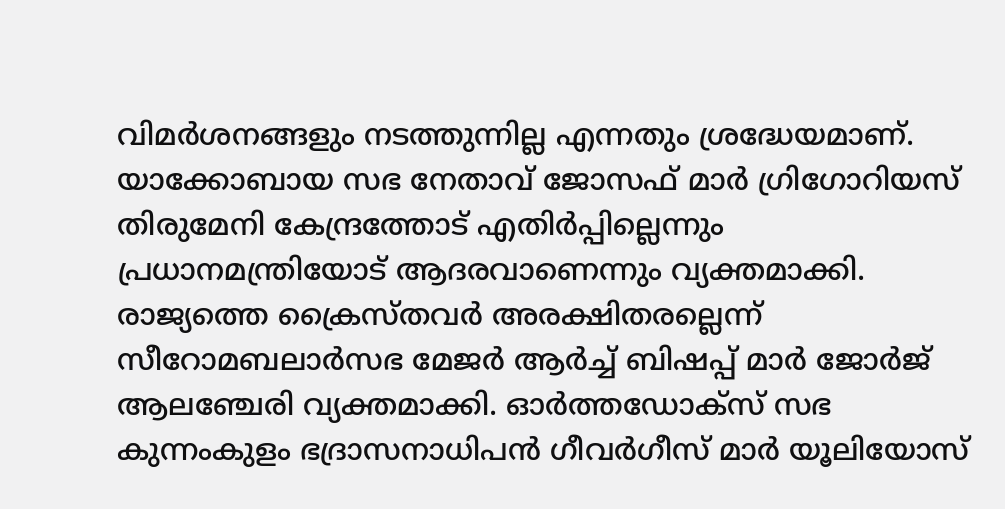വിമര്‍ശനങ്ങളും നടത്തുന്നില്ല എന്നതും ശ്രദ്ധേയമാണ്. യാക്കോബായ സഭ നേതാവ് ജോസഫ് മാര്‍ ഗ്രിഗോറിയസ് തിരുമേനി കേന്ദ്രത്തോട് എതിര്‍പ്പില്ലെന്നും പ്രധാനമന്ത്രിയോട് ആദരവാണെന്നും വ്യക്തമാക്കി. രാജ്യത്തെ ക്രൈസ്തവര്‍ അരക്ഷിതരല്ലെന്ന് സീറോമബലാര്‍സഭ മേജര്‍ ആര്‍ച്ച് ബിഷപ്പ് മാര്‍ ജോര്‍ജ് ആലഞ്ചേരി വ്യക്തമാക്കി. ഓര്‍ത്തഡോക്‌സ് സഭ കുന്നംകുളം ഭദ്രാസനാധിപന്‍ ഗീവര്‍ഗീസ് മാര്‍ യൂലിയോസ്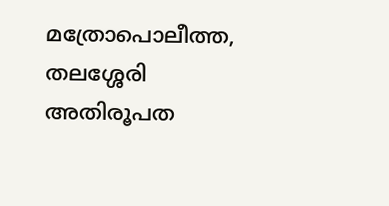മത്രോപൊലീത്ത, തലശ്ശേരി അതിരൂപത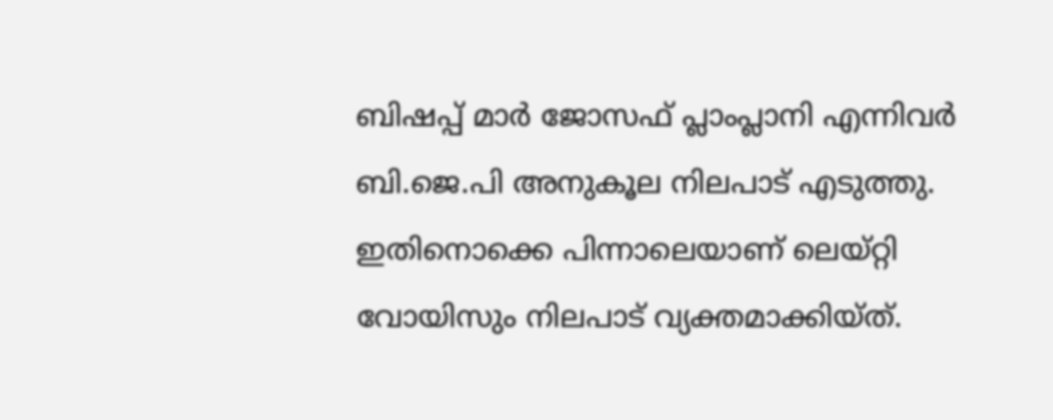ബിഷപ്പ് മാര്‍ ജോസഫ് പ്ലാംപ്ലാനി എന്നിവര്‍ ബി.ജെ.പി അനുകൂല നിലപാട് എടുത്തു. ഇതിനൊക്കെ പിന്നാലെയാണ് ലെയ്റ്റി വോയിസും നിലപാട് വ്യക്തമാക്കിയ്ത്.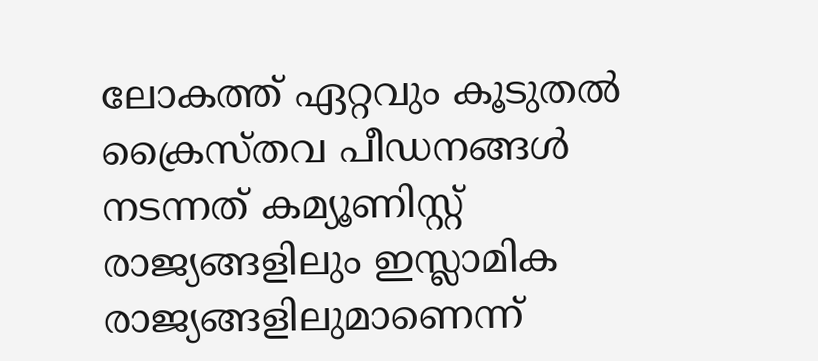ലോകത്ത് ഏറ്റവും കൂടുതല്‍ ക്രൈസ്തവ പീഡനങ്ങള്‍ നടന്നത് കമ്യൂണിസ്റ്റ് രാജ്യങ്ങളിലും ഇസ്ലാമിക രാജ്യങ്ങളിലുമാണെന്ന്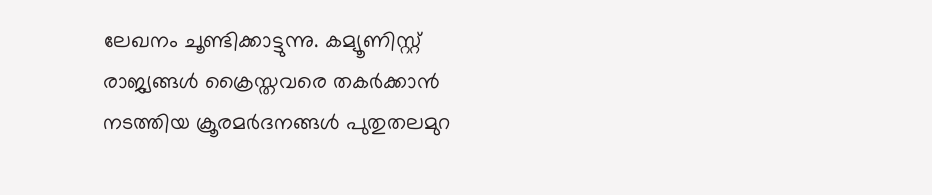ലേഖനം ചൂണ്ടിക്കാട്ടുന്നു. കമ്യൂണിസ്റ്റ് രാജ്യങ്ങള്‍ ക്രൈസ്തവരെ തകര്‍ക്കാന്‍ നടത്തിയ ക്രൂരമര്‍ദനങ്ങള്‍ പുതുതലമുറ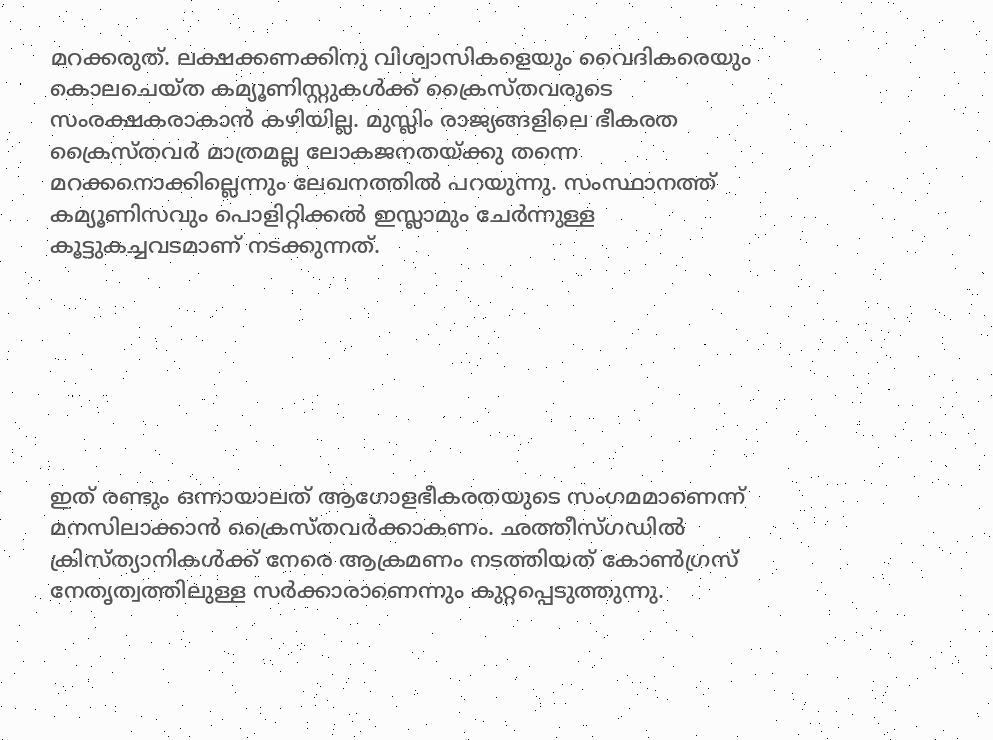മറക്കരുത്. ലക്ഷക്കണക്കിനു വിശ്വാസികളെയും വൈദികരെയും കൊലചെയ്ത കമ്യൂണിസ്റ്റുകള്‍ക്ക് ക്രൈസ്തവരുടെ സംരക്ഷകരാകാന്‍ കഴിയില്ല. മുസ്ലിം രാജ്യങ്ങളിലെ ഭീകരത ക്രൈസ്തവര്‍ മാത്രമല്ല ലോകജനതയ്ക്കു തന്നെ മറക്കനൊക്കില്ലെന്നും ലേഖനത്തില്‍ പറയുന്നു. സംസ്ഥാനത്ത് കമ്യൂണിസവും പൊളിറ്റിക്കല്‍ ഇസ്ലാമും ചേര്‍ന്നുള്ള കൂട്ടുകച്ചവടമാണ് നടക്കുന്നത്.







ഇത് രണ്ടും ഒന്നായാലത് ആഗോളഭീകരതയുടെ സംഗമമാണെന്ന് മനസിലാക്കാന്‍ ക്രൈസ്തവര്‍ക്കാകണം. ഛത്തീസ്ഗഡില്‍ ക്രിസ്ത്യാനികള്‍ക്ക് നേരെ ആക്രമണം നടത്തിയത് കോണ്‍ഗ്രസ് നേതൃത്വത്തിലുള്ള സര്‍ക്കാരാണെന്നും കുറ്റപ്പെടുത്തുന്നു.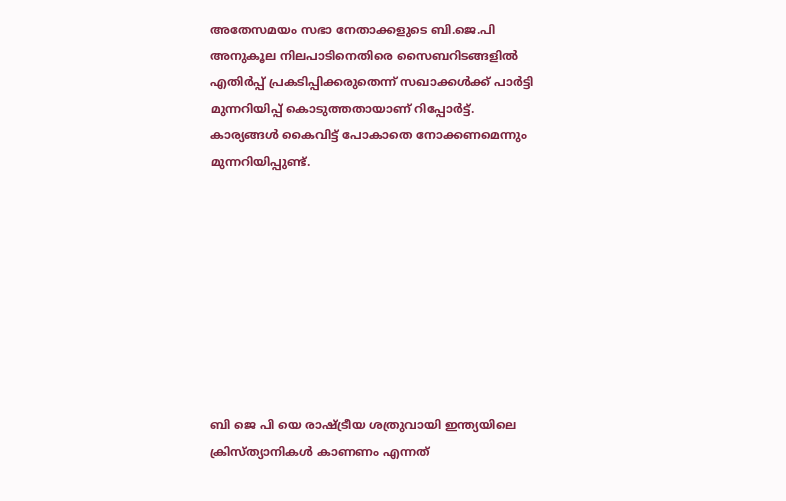അതേസമയം സഭാ നേതാക്കളുടെ ബി.ജെ.പി അനുകൂല നിലപാടിനെതിരെ സൈബറിടങ്ങളില്‍ എതിര്‍പ്പ് പ്രകടിപ്പിക്കരുതെന്ന് സഖാക്കള്‍ക്ക് പാര്‍ട്ടി മുന്നറിയിപ്പ് കൊടുത്തതായാണ് റിപ്പോര്‍ട്ട്. കാര്യങ്ങള്‍ കൈവിട്ട് പോകാതെ നോക്കണമെന്നും മുന്നറിയിപ്പുണ്ട്.









ബി ജെ പി യെ രാഷ്ട്രീയ ശത്രുവായി ഇന്ത്യയിലെ ക്രിസ്ത്യാനികള്‍ കാണണം എന്നത്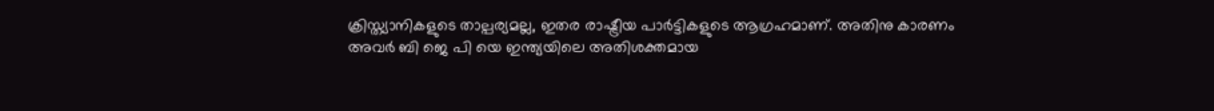ക്രിസ്ത്യാനികളുടെ താല്പര്യമല്ല, ഇതര രാഷ്ട്രീയ പാര്‍ട്ടികളുടെ ആഗ്രഹമാണ്. അതിനു കാരണം അവര്‍ ബി ജെ പി യെ ഇന്ത്യയിലെ അതിശക്തമായ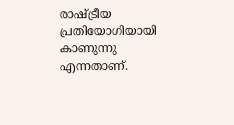രാഷ്ട്രീയ പ്രതിയോഗിയായി കാണുന്നു എന്നതാണ്.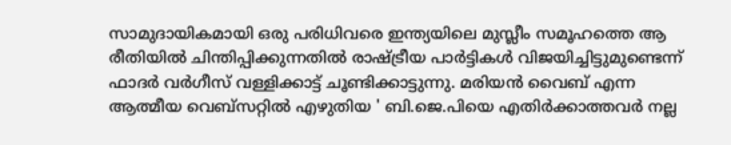സാമുദായികമായി ഒരു പരിധിവരെ ഇന്ത്യയിലെ മുസ്ലീം സമൂഹത്തെ ആ രീതിയില്‍ ചിന്തിപ്പിക്കുന്നതില്‍ രാഷ്ട്രീയ പാര്‍ട്ടികള്‍ വിജയിച്ചിട്ടുമുണ്ടെന്ന് ഫാദര്‍ വര്‍ഗീസ് വള്ളിക്കാട്ട് ചൂണ്ടിക്കാട്ടുന്നു. മരിയന്‍ വൈബ് എന്ന ആത്മീയ വെബ്‌സറ്റില്‍ എഴുതിയ ' ബി.ജെ.പിയെ എതിര്‍ക്കാത്തവര്‍ നല്ല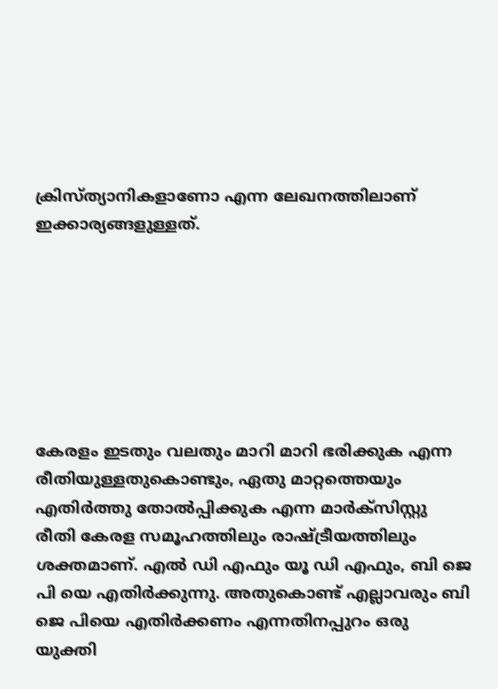ക്രിസ്ത്യാനികളാണോ എന്ന ലേഖനത്തിലാണ് ഇക്കാര്യങ്ങളുള്ളത്.







കേരളം ഇടതും വലതും മാറി മാറി ഭരിക്കുക എന്ന രീതിയുള്ളതുകൊണ്ടും, ഏതു മാറ്റത്തെയും എതിര്‍ത്തു തോല്‍പ്പിക്കുക എന്ന മാര്‍ക്‌സിസ്റ്റു രീതി കേരള സമൂഹത്തിലും രാഷ്ട്രീയത്തിലും ശക്തമാണ്. എല്‍ ഡി എഫും യൂ ഡി എഫും, ബി ജെ പി യെ എതിര്‍ക്കുന്നു. അതുകൊണ്ട് എല്ലാവരും ബി ജെ പിയെ എതിര്‍ക്കണം എന്നതിനപ്പുറം ഒരു യുക്തി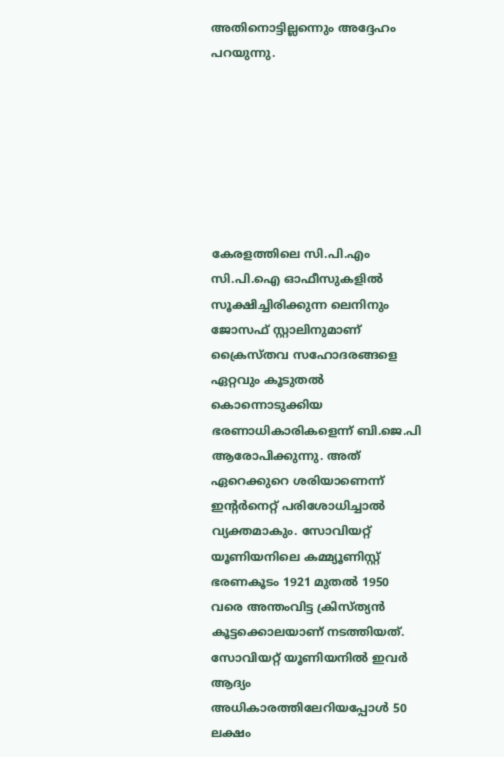അതിനൊട്ടില്ലന്നെും അദ്ദേഹം പറയുന്നു.







കേരളത്തിലെ സി.പി.എം സി.പി.ഐ ഓഫീസുകളില്‍ സൂക്ഷിച്ചിരിക്കുന്ന ലെനിനും ജോസഫ് സ്റ്റാലിനുമാണ് ക്രൈസ്തവ സഹോദരങ്ങളെ ഏറ്റവും കൂടുതല്‍ കൊന്നൊടുക്കിയ ഭരണാധികാരികളെന്ന് ബി.ജെ.പി ആരോപിക്കുന്നു. അത് ഏറെക്കുറെ ശരിയാണെന്ന് ഇന്റര്‍നെറ്റ് പരിശോധിച്ചാല്‍ വ്യക്തമാകും. സോവിയറ്റ് യൂണിയനിലെ കമ്മ്യൂണിസ്റ്റ് ഭരണകൂടം 1921 മുതല്‍ 1950 വരെ അന്തംവിട്ട ക്രിസ്ത്യന്‍ കൂട്ടക്കൊലയാണ് നടത്തിയത്. സോവിയറ്റ് യൂണിയനില്‍ ഇവര്‍ ആദ്യം അധികാരത്തിലേറിയപ്പോള്‍ 50 ലക്ഷം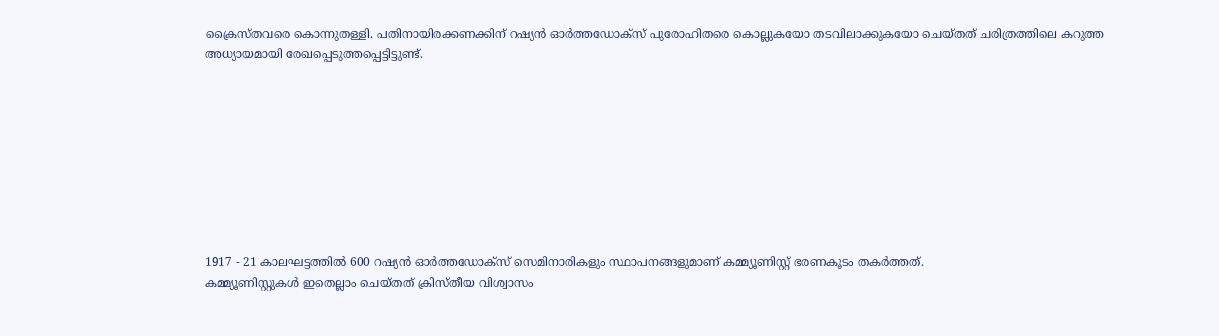ക്രൈസ്തവരെ കൊന്നുതള്ളി. പതിനായിരക്കണക്കിന് റഷ്യന്‍ ഓര്‍ത്തഡോക്‌സ് പുരോഹിതരെ കൊല്ലുകയോ തടവിലാക്കുകയോ ചെയ്തത് ചരിത്രത്തിലെ കറുത്ത അധ്യായമായി രേഖപ്പെടുത്തപ്പെട്ടിട്ടുണ്ട്.









1917 - 21 കാലഘട്ടത്തില്‍ 600 റഷ്യന്‍ ഓര്‍ത്തഡോക്‌സ് സെമിനാരികളും സ്ഥാപനങ്ങളുമാണ് കമ്മ്യൂണിസ്റ്റ് ഭരണകൂടം തകര്‍ത്തത്.
കമ്മ്യൂണിസ്റ്റുകള്‍ ഇതെല്ലാം ചെയ്തത് ക്രിസ്തീയ വിശ്വാസം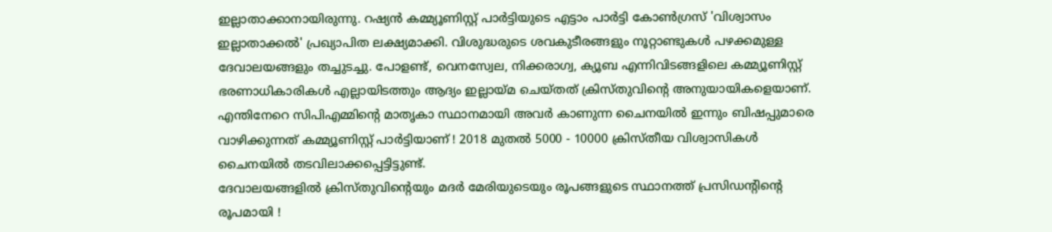ഇല്ലാതാക്കാനായിരുന്നു. റഷ്യന്‍ കമ്മ്യൂണിസ്റ്റ് പാര്‍ട്ടിയുടെ എട്ടാം പാര്‍ട്ടി കോണ്‍ഗ്രസ് 'വിശ്വാസം ഇല്ലാതാക്കല്‍' പ്രഖ്യാപിത ലക്ഷ്യമാക്കി. വിശുദ്ധരുടെ ശവകുടീരങ്ങളും നൂറ്റാണ്ടുകള്‍ പഴക്കമുള്ള ദേവാലയങ്ങളും തച്ചുടച്ചു. പോളണ്ട്, വെനസ്വേല, നിക്കരാഗ്വ, ക്യൂബ എന്നിവിടങ്ങളിലെ കമ്മ്യൂണിസ്റ്റ് ഭരണാധികാരികള്‍ എല്ലായിടത്തും ആദ്യം ഇല്ലായ്മ ചെയ്തത് ക്രിസ്തുവിന്റെ അനുയായികളെയാണ്. എന്തിനേറെ സിപിഎമ്മിന്റെ മാതൃകാ സ്ഥാനമായി അവര്‍ കാണുന്ന ചൈനയില്‍ ഇന്നും ബിഷപ്പുമാരെ വാഴിക്കുന്നത് കമ്മ്യൂണിസ്റ്റ് പാര്‍ട്ടിയാണ് ! 2018 മുതല്‍ 5000 - 10000 ക്രിസ്തീയ വിശ്വാസികള്‍ ചൈനയില്‍ തടവിലാക്കപ്പെട്ടിട്ടുണ്ട്.
ദേവാലയങ്ങളില്‍ ക്രിസ്തുവിന്റെയും മദര്‍ മേരിയുടെയും രൂപങ്ങളുടെ സ്ഥാനത്ത് പ്രസിഡന്റിന്റെ രൂപമായി !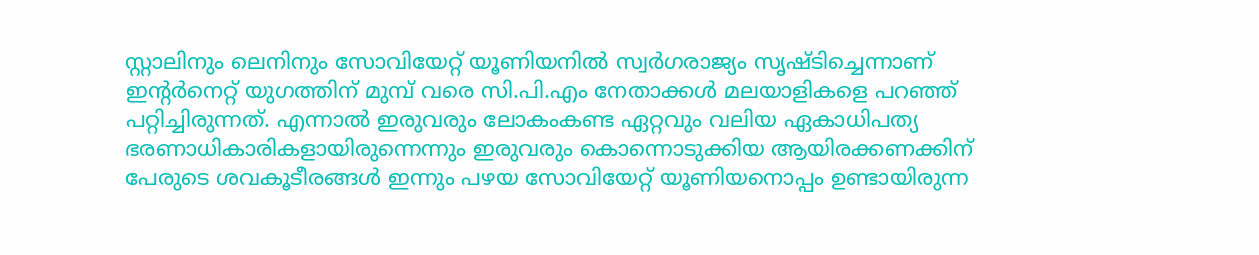സ്റ്റാലിനും ലെനിനും സോവിയേറ്റ് യൂണിയനില്‍ സ്വര്‍ഗരാജ്യം സൃഷ്ടിച്ചെന്നാണ് ഇന്റര്‍നെറ്റ് യുഗത്തിന് മുമ്പ് വരെ സി.പി.എം നേതാക്കള്‍ മലയാളികളെ പറഞ്ഞ് പറ്റിച്ചിരുന്നത്. എന്നാല്‍ ഇരുവരും ലോകംകണ്ട ഏറ്റവും വലിയ ഏകാധിപത്യ ഭരണാധികാരികളായിരുന്നെന്നും ഇരുവരും കൊന്നൊടുക്കിയ ആയിരക്കണക്കിന് പേരുടെ ശവകൂടീരങ്ങള്‍ ഇന്നും പഴയ സോവിയേറ്റ് യൂണിയനൊപ്പം ഉണ്ടായിരുന്ന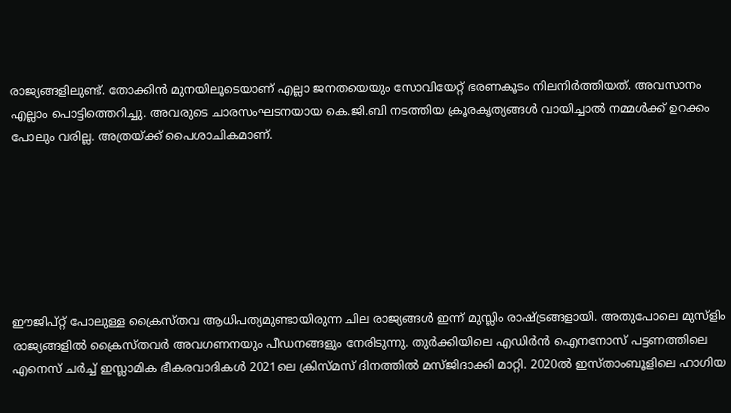രാജ്യങ്ങളിലുണ്ട്. തോക്കിന്‍ മുനയിലൂടെയാണ് എല്ലാ ജനതയെയും സോവിയേറ്റ് ഭരണകൂടം നിലനിര്‍ത്തിയത്. അവസാനം എല്ലാം പൊട്ടിത്തെറിച്ചു. അവരുടെ ചാരസംഘടനയായ കെ.ജി.ബി നടത്തിയ ക്രൂരകൃത്യങ്ങള്‍ വായിച്ചാല്‍ നമ്മള്‍ക്ക് ഉറക്കം പോലും വരില്ല. അത്രയ്ക്ക് പൈശാചികമാണ്.







ഈജിപ്റ്റ് പോലുള്ള ക്രൈസ്തവ ആധിപത്യമുണ്ടായിരുന്ന ചില രാജ്യങ്ങള്‍ ഇന്ന് മുസ്ലിം രാഷ്ട്രങ്ങളായി. അതുപോലെ മുസ്‌ളിം രാജ്യങ്ങളില്‍ ക്രൈസ്തവര്‍ അവഗണനയും പീഡനങ്ങളും നേരിടുന്നു. തുര്‍ക്കിയിലെ എഡിര്‍ന്‍ ഐനനോസ് പട്ടണത്തിലെ എനെസ് ചര്‍ച്ച് ഇസ്ലാമിക ഭീകരവാദികള്‍ 2021ലെ ക്രിസ്മസ് ദിനത്തില്‍ മസ്ജിദാക്കി മാറ്റി. 2020ല്‍ ഇസ്താംബൂളിലെ ഹാഗിയ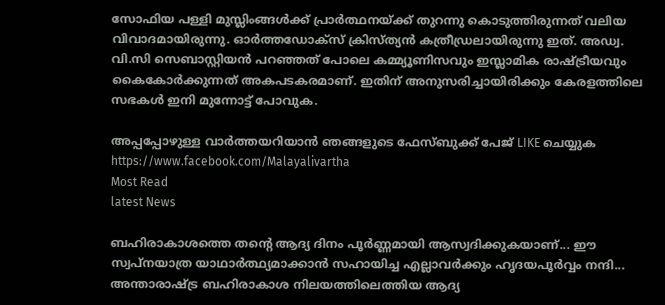സോഫിയ പള്ളി മുസ്ലിംങ്ങള്‍ക്ക് പ്രാര്‍ത്ഥനയ്ക്ക് തുറന്നു കൊടുത്തിരുന്നത് വലിയ വിവാദമായിരുന്നു. ഓര്‍ത്തഡോക്‌സ് ക്രിസ്ത്യന്‍ കത്രീഡ്രലായിരുന്നു ഇത്. അഡ്വ. വി.സി സെബാസ്റ്റിയന്‍ പറഞ്ഞത് പോലെ കമ്മ്യൂണിസവും ഇസ്ലാമിക രാഷ്ട്രീയവും കൈകോര്‍ക്കുന്നത് അകപടകരമാണ്. ഇതിന് അനുസരിച്ചായിരിക്കും കേരളത്തിലെ സഭകള്‍ ഇനി മുന്നോട്ട് പോവുക.

അപ്പപ്പോഴുള്ള വാര്‍ത്തയറിയാന്‍ ഞങ്ങളുടെ ഫേസ്‌ബുക്ക്‌ പേജ് LIKE ചെയ്യുക
https://www.facebook.com/Malayalivartha
Most Read
latest News

ബഹിരാകാശത്തെ തന്റെ ആദ്യ ദിനം പൂർണ്ണമായി ആസ്വദിക്കുകയാണ്... ഈ സ്വപ്നയാത്ര യാഥാർത്ഥ്യമാക്കാൻ സഹായിച്ച എല്ലാവർക്കും ഹൃദയപൂർവ്വം നന്ദി... അന്താരാഷ്ട്ര ബഹിരാകാശ നിലയത്തിലെത്തിയ ആദ്യ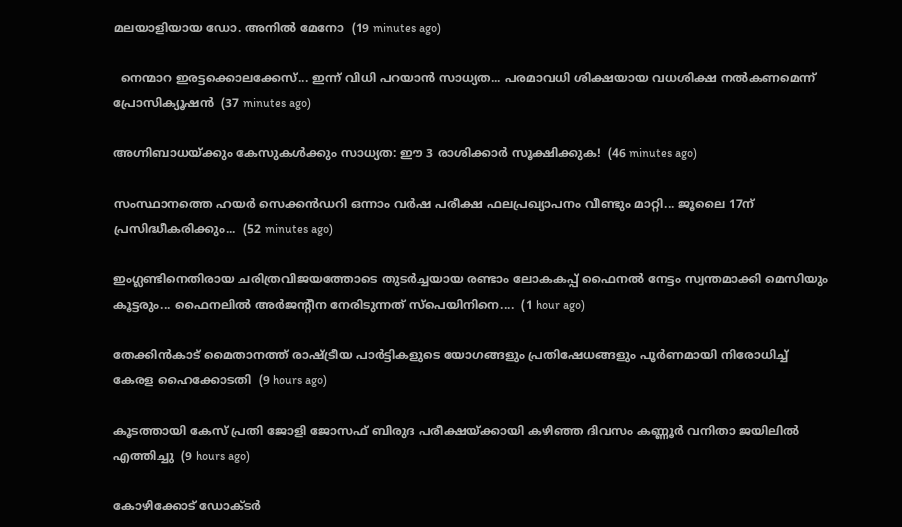മലയാളിയായ ഡോ. അനിൽ മേനോ  (19 minutes ago)

  നെന്മാറ ഇരട്ടക്കൊലക്കേസ്... ഇന്ന് വിധി പറയാൻ സാധ്യത... പരമാവധി ശിക്ഷയായ വധശിക്ഷ നൽകണമെന്ന് പ്രോസിക്യൂഷൻ  (37 minutes ago)

അഗ്നിബാധയ്ക്കും കേസുകൾക്കും സാധ്യത: ഈ 3 രാശിക്കാർ സൂക്ഷിക്കുക!  (46 minutes ago)

സംസ്ഥാനത്തെ ഹയർ സെക്കൻഡറി ഒന്നാം വർഷ പരീക്ഷ ഫലപ്രഖ്യാപനം വീണ്ടും മാറ്റി... ജൂലൈ 17ന്‌ പ്രസിദ്ധീകരിക്കും...  (52 minutes ago)

ഇംഗ്ലണ്ടിനെതിരായ ചരിത്രവിജയത്തോടെ തുടർച്ചയായ രണ്ടാം ലോകകപ്പ് ഫൈനൽ നേട്ടം സ്വന്തമാക്കി മെസിയും കൂട്ടരും... ഫൈനലിൽ അർജന്റീന നേരിടുന്നത് സ്പെയിനിനെ....  (1 hour ago)

തേക്കിന്‍കാട് മൈതാനത്ത് രാഷ്ട്രീയ പാര്‍ട്ടികളുടെ യോഗങ്ങളും പ്രതിഷേധങ്ങളും പൂര്‍ണമായി നിരോധിച്ച് കേരള ഹൈക്കോടതി  (9 hours ago)

കൂടത്തായി കേസ് പ്രതി ജോളി ജോസഫ് ബിരുദ പരീക്ഷയ്ക്കായി കഴിഞ്ഞ ദിവസം കണ്ണൂര്‍ വനിതാ ജയിലില്‍ എത്തിച്ചു  (9 hours ago)

കോഴിക്കോട് ഡോക്ടര്‍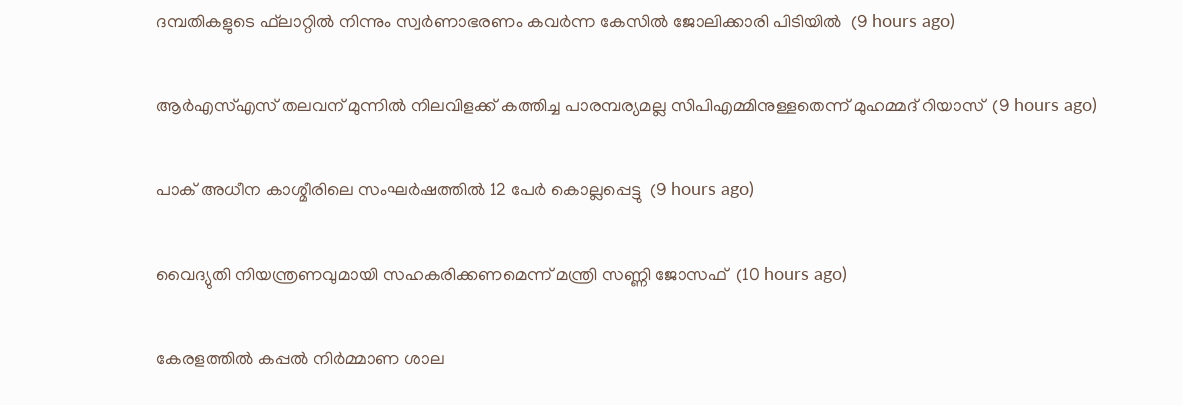ദമ്പതികളുടെ ഫ്‌ലാറ്റില്‍ നിന്നും സ്വര്‍ണാഭരണം കവര്‍ന്ന കേസില്‍ ജോലിക്കാരി പിടിയില്‍  (9 hours ago)

ആര്‍എസ്എസ് തലവന് മുന്നില്‍ നിലവിളക്ക് കത്തിച്ച പാരമ്പര്യമല്ല സിപിഎമ്മിനുള്ളതെന്ന് മുഹമ്മദ് റിയാസ്  (9 hours ago)

പാക് അധീന കാശ്മീരിലെ സംഘര്‍ഷത്തില്‍ 12 പേര്‍ കൊല്ലപ്പെട്ടു  (9 hours ago)

വൈദ്യുതി നിയന്ത്രണവുമായി സഹകരിക്കണമെന്ന് മന്ത്രി സണ്ണി ജോസഫ്  (10 hours ago)

കേരളത്തില്‍ കപ്പല്‍ നിര്‍മ്മാണ ശാല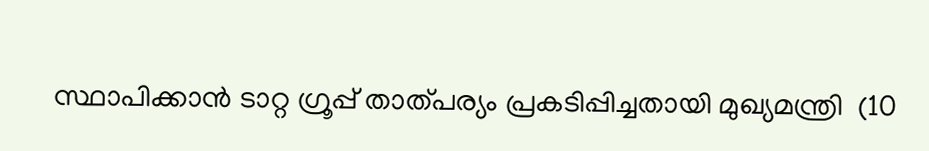സ്ഥാപിക്കാന്‍ ടാറ്റ ഗ്രൂപ്പ് താത്പര്യം പ്രകടിപ്പിച്ചതായി മുഖ്യമന്ത്രി  (10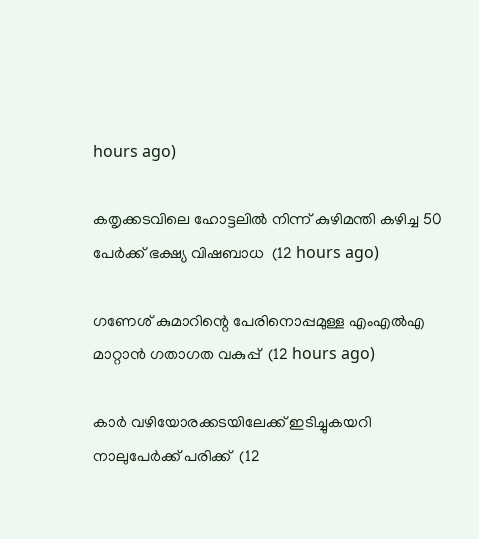hours ago)

കതൃക്കടവിലെ ഹോട്ടലില്‍ നിന്ന് കുഴിമന്തി കഴിച്ച 50 പേര്‍ക്ക് ഭക്ഷ്യ വിഷബാധ  (12 hours ago)

ഗണേശ് കുമാറിന്റെ പേരിനൊപ്പമുള്ള എംഎല്‍എ മാറ്റാന്‍ ഗതാഗത വകുപ്പ്  (12 hours ago)

കാര്‍ വഴിയോരക്കടയിലേക്ക് ഇടിച്ചുകയറി നാലുപേര്‍ക്ക് പരിക്ക്  (12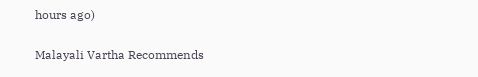hours ago)

Malayali Vartha Recommends